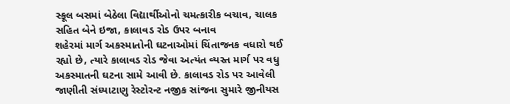સ્કૂલ બસમાં બેઠેલા વિદ્યાર્થીઓનો ચમત્કારીક બચાવ, ચાલક સહિત બેને ઇજા, કાલાવડ રોડ ઉપર બનાવ
શહેરમાં માર્ગ અકસ્માતોની ઘટનાઓમાં ચિંતાજનક વધારો થઈ રહ્યો છે, ત્યારે કાલાવડ રોડ જેવા અત્યંત વ્યસ્ત માર્ગ પર વધુ અકસ્માતની ઘટના સામે આવી છે. કાલાવડ રોડ પર આવેલી જાણીતી સંધ્યાટાણુ રેસ્ટોરન્ટ નજીક સાંજના સુમારે જીનીયસ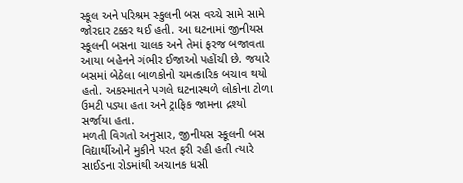સ્કૂલ અને પરિશ્રમ સ્કુલની બસ વચ્ચે સામે સામે જોરદાર ટક્કર થઈ હતી. આ ઘટનામાં જીનીયસ સ્કૂલની બસના ચાલક અને તેમાં ફરજ બજાવતા આયા બહેનને ગંભીર ઈજાઓ પહોંચી છે. જયારે બસમાં બેઠેલા બાળકોનો ચમત્કારિક બચાવ થયો હતો. અકસ્માતને પગલે ઘટનાસ્થળે લોકોના ટોળા ઉમટી પડ્યા હતા અને ટ્રાફિક જામના દ્રશ્યો સર્જાયા હતા.
મળતી વિગતો અનુસાર, જીનીયસ સ્કૂલની બસ વિદ્યાર્થીઓને મુકીને પરત ફરી રહી હતી ત્યારે સાઈડના રોડમાંથી અચાનક ધસી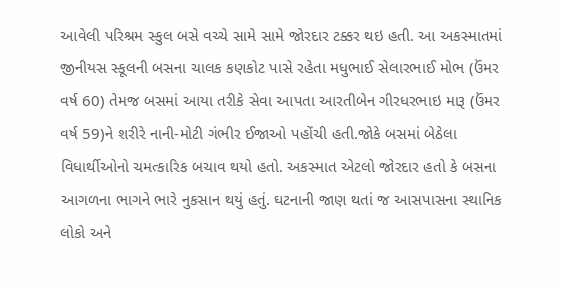આવેલી પરિશ્રમ સ્કુલ બસે વચ્ચે સામે સામે જોરદાર ટક્કર થઇ હતી. આ અકસ્માતમાં જીનીયસ સ્કૂલની બસના ચાલક કણકોટ પાસે રહેતા મધુભાઈ સેલારભાઈ મોભ (ઉંમર વર્ષ 60) તેમજ બસમાં આયા તરીકે સેવા આપતા આરતીબેન ગીરધરભાઇ મારૂ (ઉંમર વર્ષ 59)ને શરીરે નાની-મોટી ગંભીર ઈજાઓ પહોંચી હતી.જોકે બસમાં બેઠેલા વિધાર્થીઓનો ચમત્કારિક બચાવ થયો હતો. અકસ્માત એટલો જોરદાર હતો કે બસના આગળના ભાગને ભારે નુકસાન થયું હતું. ઘટનાની જાણ થતાં જ આસપાસના સ્થાનિક લોકો અને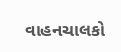વાહનચાલકો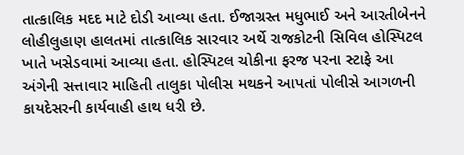તાત્કાલિક મદદ માટે દોડી આવ્યા હતા. ઈજાગ્રસ્ત મધુભાઈ અને આરતીબેનને લોહીલુહાણ હાલતમાં તાત્કાલિક સારવાર અર્થે રાજકોટની સિવિલ હોસ્પિટલ ખાતે ખસેડવામાં આવ્યા હતા. હોસ્પિટલ ચોકીના ફરજ પરના સ્ટાફે આ અંગેની સત્તાવાર માહિતી તાલુકા પોલીસ મથકને આપતાં પોલીસે આગળની કાયદેસરની કાર્યવાહી હાથ ધરી છે.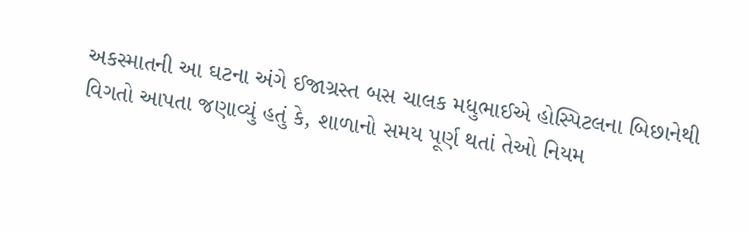અકસ્માતની આ ઘટના અંગે ઈજાગ્રસ્ત બસ ચાલક મધુભાઈએ હોસ્પિટલના બિછાનેથી વિગતો આપતા જણાવ્યું હતું કે, શાળાનો સમય પૂર્ણ થતાં તેઓ નિયમ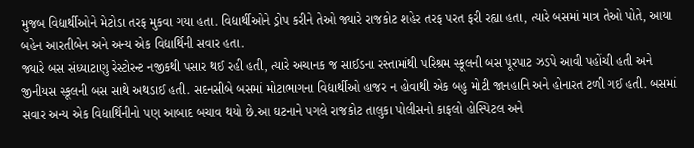મુજબ વિદ્યાર્થીઓને મેટોડા તરફ મુકવા ગયા હતા. વિદ્યાર્થીઓને ડ્રોપ કરીને તેઓ જ્યારે રાજકોટ શહેર તરફ પરત ફરી રહ્યા હતા, ત્યારે બસમાં માત્ર તેઓ પોતે, આયા બહેન આરતીબેન અને અન્ય એક વિદ્યાર્થિની સવાર હતા.
જ્યારે બસ સંધ્યાટાણુ રેસ્ટોરન્ટ નજીકથી પસાર થઈ રહી હતી, ત્યારે અચાનક જ સાઈડના રસ્તામાંથી પરિશ્રમ સ્કૂલની બસ પૂરપાટ ઝડપે આવી પહોંચી હતી અને જીનીયસ સ્કૂલની બસ સાથે અથડાઈ હતી. સદનસીબે બસમાં મોટાભાગના વિદ્યાર્થીઓ હાજર ન હોવાથી એક બહુ મોટી જાનહાનિ અને હોનારત ટળી ગઈ હતી. બસમાં સવાર અન્ય એક વિદ્યાર્થિનીનો પણ આબાદ બચાવ થયો છે.આ ઘટનાને પગલે રાજકોટ તાલુકા પોલીસનો કાફલો હોસ્પિટલ અને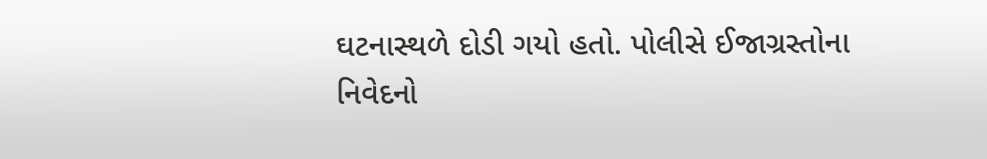ઘટનાસ્થળે દોડી ગયો હતો. પોલીસે ઈજાગ્રસ્તોના નિવેદનો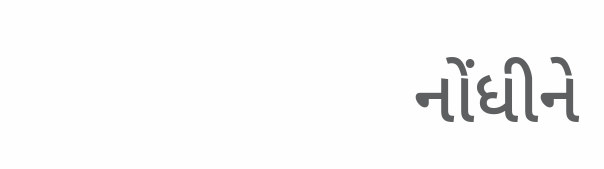નોંધીને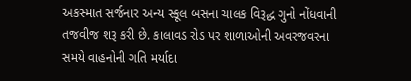અકસ્માત સર્જનાર અન્ય સ્કૂલ બસના ચાલક વિરૂદ્ધ ગુનો નોંધવાની તજવીજ શરૂ કરી છે. કાલાવડ રોડ પર શાળાઓની અવરજવરના સમયે વાહનોની ગતિ મર્યાદા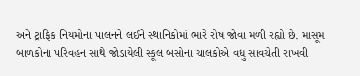અને ટ્રાફિક નિયમોના પાલનને લઈને સ્થાનિકોમાં ભારે રોષ જોવા મળી રહ્યો છે. માસૂમ બાળકોના પરિવહન સાથે જોડાયેલી સ્કૂલ બસોના ચાલકોએ વધુ સાવચેતી રાખવી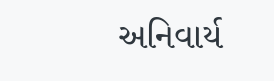અનિવાર્ય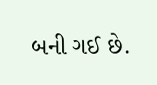બની ગઈ છે.